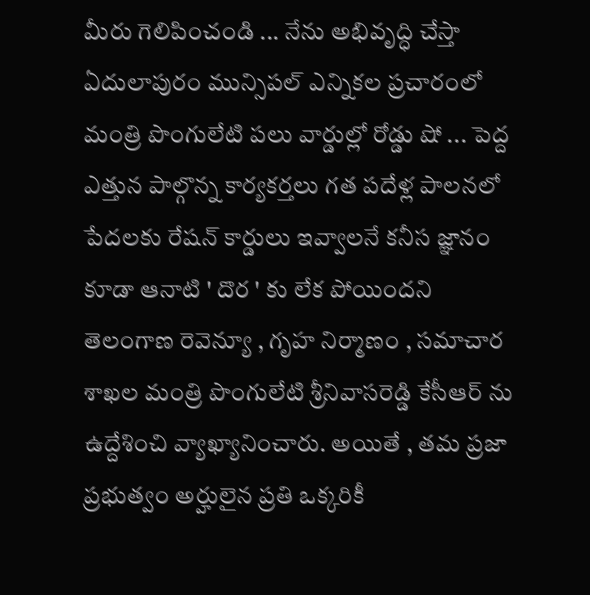మీరు గెలిపించండి ... నేను అభివృద్ధి చేస్తా
ఏదులాపురం మున్సిపల్ ఎన్నికల ప్రచారంలో మంత్రి పొంగులేటి పలు వార్డుల్లో రోడ్డు షో ... పెద్ద ఎత్తున పాల్గొన్న కార్యకర్తలు గత పదేళ్ల పాలనలో పేదలకు రేషన్ కార్డులు ఇవ్వాలనే కనీస జ్ఞానం కూడా ఆనాటి ' దొర ' కు లేక పోయిందని తెలంగాణ రెవెన్యూ , గృహ నిర్మాణం , సమాచార శాఖల మంత్రి పొంగులేటి శ్రీనివాసరెడ్డి కేసీఆర్ ను ఉద్దేశించి వ్యాఖ్యానించారు. అయితే , తమ ప్రజా ప్రభుత్వం అర్హులైన ప్రతి ఒక్కరికీ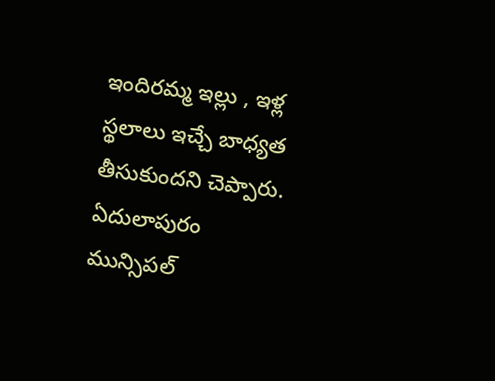ఇందిరమ్మ ఇల్లు , ఇళ్ల స్థలాలు ఇచ్చే బాధ్యత తీసుకుందని చెప్పారు. ఏదులాపురం మున్సిపల్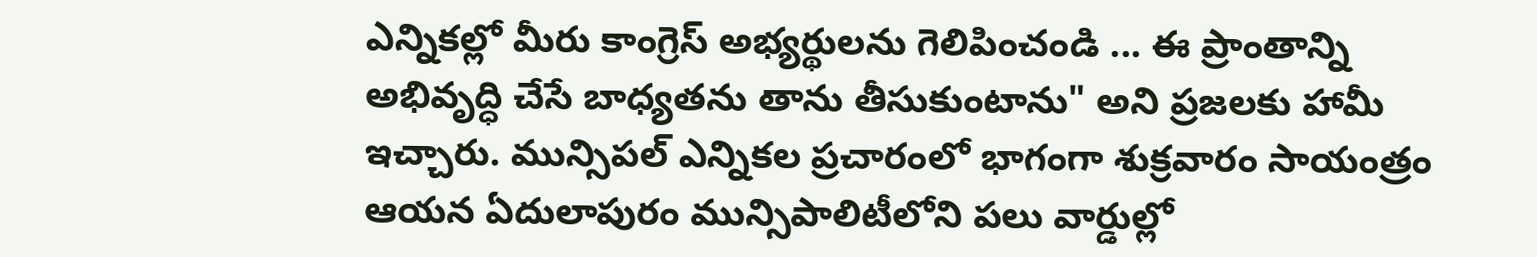ఎన్నికల్లో మీరు కాంగ్రెస్ అభ్యర్థులను గెలిపించండి ... ఈ ప్రాంతాన్ని అభివృద్ధి చేసే బాధ్యతను తాను తీసుకుంటాను" అని ప్రజలకు హామీ ఇచ్చారు. మున్సిపల్ ఎన్నికల ప్రచారంలో భాగంగా శుక్రవారం సాయంత్రం ఆయన ఏదులాపురం మున్సిపాలిటీలోని పలు వార్డుల్లో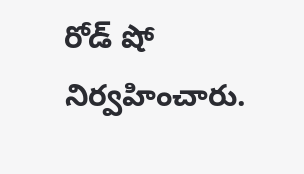రోడ్ షో నిర్వహించారు.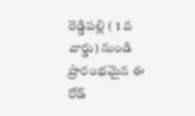రెడ్డిపల్లి ( 1 వ వార్డు) నుండి ప్రారంభమైన ఈ రోడ్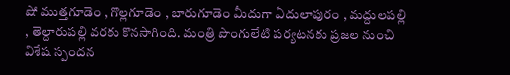షో ముత్తగూడెం , గొల్లగూడెం , బారుగూడెం మీదుగా ఏదులాపురం , మద్దులపల్లి , తెల్దారుపల్లి వరకు కొనసాగింది. మంత్రి పొంగులేటి పర్యటనకు ప్రజల నుంచి విశేష స్పందన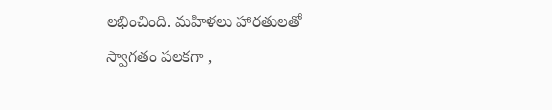లభించింది. మహిళలు హారతులతో స్వాగతం పలకగా ,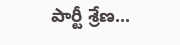పార్టీ శ్రేణ...